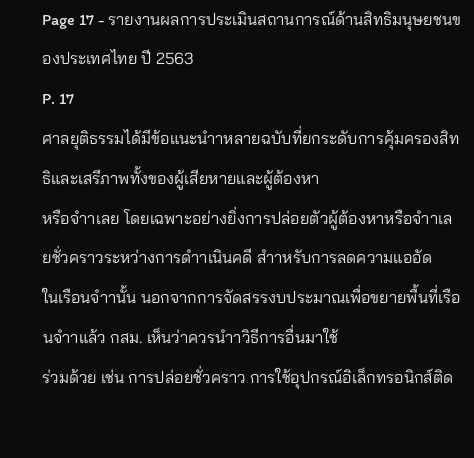Page 17 - รายงานผลการประเมินสถานการณ์ด้านสิทธิมนุษยชนของประเทศไทย ปี 2563
P. 17
ศาลยุติธรรมได้มีข้อแนะนำาหลายฉบับที่ยกระดับการคุ้มครองสิทธิและเสรีภาพทั้งของผู้เสียหายและผู้ต้องหา
หรือจำาเลย โดยเฉพาะอย่างยิ่งการปล่อยตัวผู้ต้องหาหรือจำาเลยชั่วคราวระหว่างการดำาเนินคดี สำาหรับการลดความแออัด
ในเรือนจำานั้น นอกจากการจัดสรรงบประมาณเพื่อขยายพื้นที่เรือนจำาแล้ว กสม. เห็นว่าควรนำาวิธีการอื่นมาใช้
ร่วมด้วย เช่น การปล่อยชั่วคราว การใช้อุปกรณ์อิเล็กทรอนิกส์ติด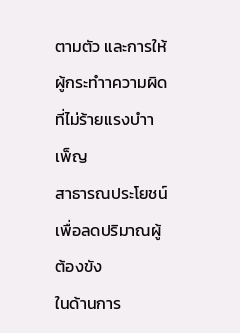ตามตัว และการให้ผู้กระทำาความผิดที่ไม่ร้ายแรงบำาเพ็ญ
สาธารณประโยชน์เพื่อลดปริมาณผู้ต้องขัง
ในด้านการ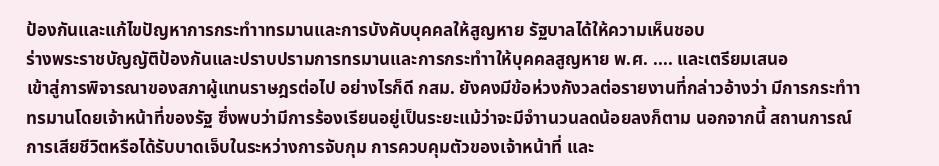ป้องกันและแก้ไขปัญหาการกระทำาทรมานและการบังคับบุคคลให้สูญหาย รัฐบาลได้ให้ความเห็นชอบ
ร่างพระราชบัญญัติป้องกันและปราบปรามการทรมานและการกระทำาให้บุคคลสูญหาย พ.ศ. .... และเตรียมเสนอ
เข้าสู่การพิจารณาของสภาผู้แทนราษฎรต่อไป อย่างไรก็ดี กสม. ยังคงมีข้อห่วงกังวลต่อรายงานที่กล่าวอ้างว่า มีการกระทำา
ทรมานโดยเจ้าหน้าที่ของรัฐ ซึ่งพบว่ามีการร้องเรียนอยู่เป็นระยะแม้ว่าจะมีจำานวนลดน้อยลงก็ตาม นอกจากนี้ สถานการณ์
การเสียชีวิตหรือได้รับบาดเจ็บในระหว่างการจับกุม การควบคุมตัวของเจ้าหน้าที่ และ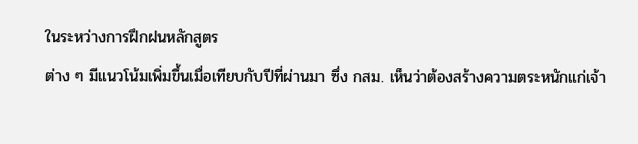ในระหว่างการฝึกฝนหลักสูตร
ต่าง ๆ มีแนวโน้มเพิ่มขึ้นเมื่อเทียบกับปีที่ผ่านมา ซึ่ง กสม. เห็นว่าต้องสร้างความตระหนักแก่เจ้า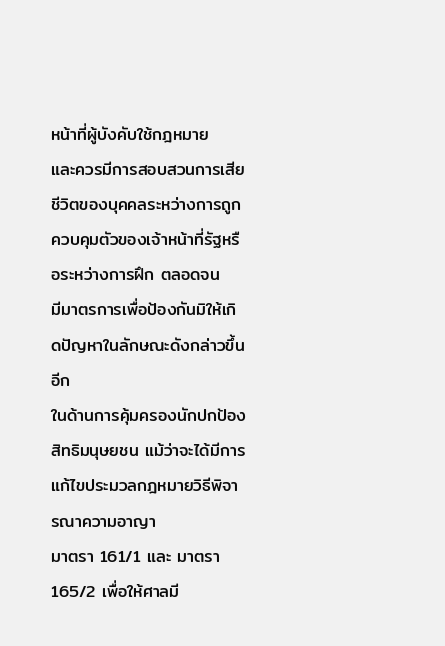หน้าที่ผู้บังคับใช้กฎหมาย
และควรมีการสอบสวนการเสียชีวิตของบุคคลระหว่างการถูกควบคุมตัวของเจ้าหน้าที่รัฐหรือระหว่างการฝึก ตลอดจน
มีมาตรการเพื่อป้องกันมิให้เกิดปัญหาในลักษณะดังกล่าวขึ้นอีก
ในด้านการคุ้มครองนักปกป้องสิทธิมนุษยชน แม้ว่าจะได้มีการแก้ไขประมวลกฎหมายวิธีพิจารณาความอาญา
มาตรา 161/1 และ มาตรา 165/2 เพื่อให้ศาลมี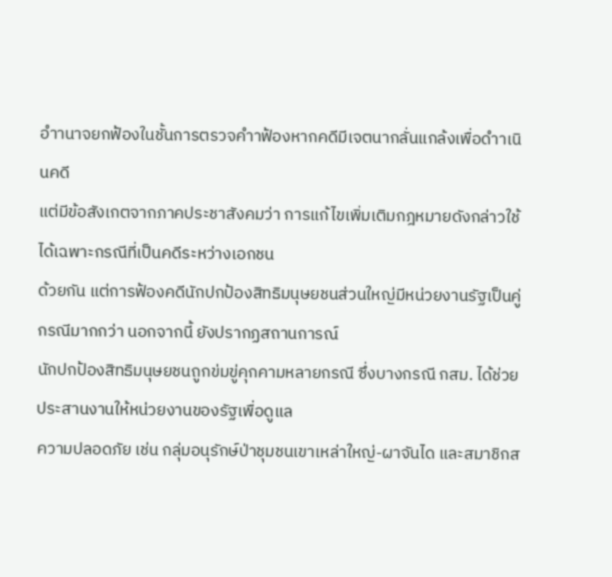อำานาจยกฟ้องในชั้นการตรวจคำาฟ้องหากคดีมีเจตนากลั่นแกล้งเพื่อดำาเนินคดี
แต่มีข้อสังเกตจากภาคประชาสังคมว่า การแก้ไขเพิ่มเติมกฎหมายดังกล่าวใช้ได้เฉพาะกรณีที่เป็นคดีระหว่างเอกชน
ด้วยกัน แต่การฟ้องคดีนักปกป้องสิทธิมนุษยชนส่วนใหญ่มีหน่วยงานรัฐเป็นคู่กรณีมากกว่า นอกจากนี้ ยังปรากฏสถานการณ์
นักปกป้องสิทธิมนุษยชนถูกข่มขู่คุกคามหลายกรณี ซึ่งบางกรณี กสม. ได้ช่วยประสานงานให้หน่วยงานของรัฐเพื่อดูแล
ความปลอดภัย เช่น กลุ่มอนุรักษ์ป่าชุมชนเขาเหล่าใหญ่-ผาจันได และสมาชิกส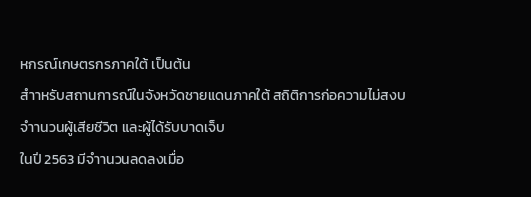หกรณ์เกษตรกรภาคใต้ เป็นต้น
สำาหรับสถานการณ์ในจังหวัดชายแดนภาคใต้ สถิติการก่อความไม่สงบ จำานวนผู้เสียชีวิต และผู้ได้รับบาดเจ็บ
ในปี 2563 มีจำานวนลดลงเมื่อ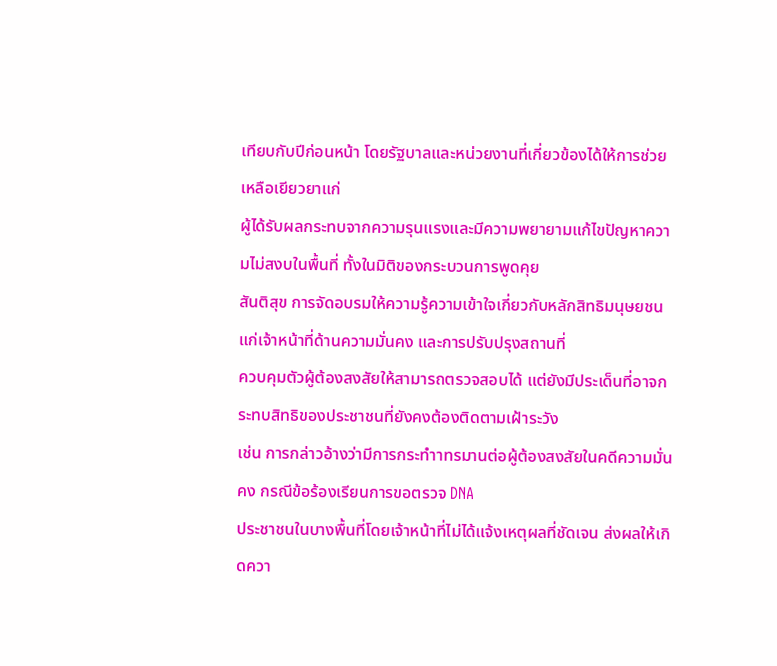เทียบกับปีก่อนหน้า โดยรัฐบาลและหน่วยงานที่เกี่ยวข้องได้ให้การช่วยเหลือเยียวยาแก่
ผู้ได้รับผลกระทบจากความรุนแรงและมีความพยายามแก้ไขปัญหาความไม่สงบในพื้นที่ ทั้งในมิติของกระบวนการพูดคุย
สันติสุข การจัดอบรมให้ความรู้ความเข้าใจเกี่ยวกับหลักสิทธิมนุษยชนแก่เจ้าหน้าที่ด้านความมั่นคง และการปรับปรุงสถานที่
ควบคุมตัวผู้ต้องสงสัยให้สามารถตรวจสอบได้ แต่ยังมีประเด็นที่อาจกระทบสิทธิของประชาชนที่ยังคงต้องติดตามเฝ้าระวัง
เช่น การกล่าวอ้างว่ามีการกระทำาทรมานต่อผู้ต้องสงสัยในคดีความมั่นคง กรณีข้อร้องเรียนการขอตรวจ DNA
ประชาชนในบางพื้นที่โดยเจ้าหน้าที่ไม่ได้แจ้งเหตุผลที่ชัดเจน ส่งผลให้เกิดควา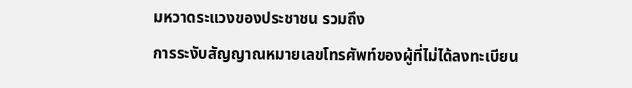มหวาดระแวงของประชาชน รวมถึง
การระงับสัญญาณหมายเลขโทรศัพท์ของผู้ที่ไม่ได้ลงทะเบียน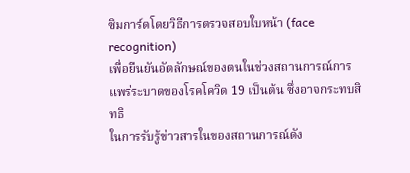ซิมการ์ดโดยวิธีการตรวจสอบใบหน้า (face recognition)
เพื่อยืนยันอัตลักษณ์ของตนในช่วงสถานการณ์การแพร่ระบาดของโรคโควิด 19 เป็นต้น ซึ่งอาจกระทบสิทธิ
ในการรับรู้ข่าวสารในของสถานการณ์ดัง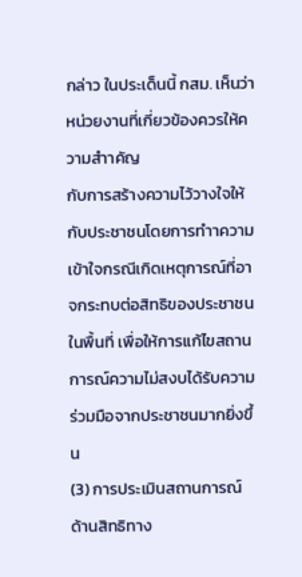กล่าว ในประเด็นนี้ กสม. เห็นว่าหน่วยงานที่เกี่ยวข้องควรให้ความสำาคัญ
กับการสร้างความไว้วางใจให้กับประชาชนโดยการทำาความเข้าใจกรณีเกิดเหตุการณ์ที่อาจกระทบต่อสิทธิของประชาชน
ในพื้นที่ เพื่อให้การแก้ไขสถานการณ์ความไม่สงบได้รับความร่วมมือจากประชาชนมากยิ่งขึ้น
(3) การประเมินสถานการณ์
ด้านสิทธิทาง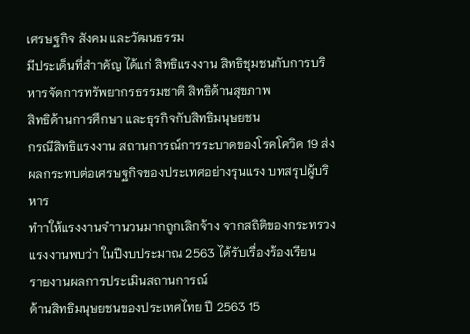เศรษฐกิจ สังคม และวัฒนธรรม
มีประเด็นที่สำาคัญ ได้แก่ สิทธิแรงงาน สิทธิชุมชนกับการบริหารจัดการทรัพยากรธรรมชาติ สิทธิด้านสุขภาพ
สิทธิด้านการศึกษา และธุรกิจกับสิทธิมนุษยชน
กรณีสิทธิแรงงาน สถานการณ์การระบาดของโรคโควิด 19 ส่งผลกระทบต่อเศรษฐกิจของประเทศอย่างรุนแรง บทสรุปผู้บริหาร
ทำาให้แรงงานจำานวนมากถูกเลิกจ้าง จากสถิติของกระทรวงแรงงานพบว่า ในปีงบประมาณ 2563 ได้รับเรื่องร้องเรียน
รายงานผลการประเมินสถานการณ์
ด้านสิทธิมนุษยชนของประเทศไทย ปี 2563 15